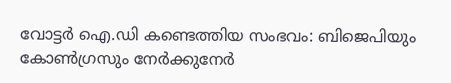വോട്ടര്‍ ഐ.ഡി കണ്ടെത്തിയ സംഭവം: ബിജെപിയും കോണ്‍ഗ്രസും നേര്‍ക്കുനേര്‍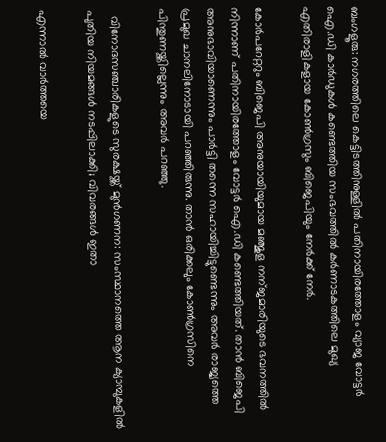ബംഗളൂരു: നഗരത്തിലെ കെട്ടിടത്തിനുള്ളില്‍ പതിനായിരത്തോളം വ്യാജ വോട്ടര്‍ ഐ.ഡി കാര്‍ഡുകള്‍ കണ്ടെത്തിയ സംഭവത്തില്‍ കര്‍ണാടകത്തിലെ മുഖ്യ എതിരാളികളായ കോണ്‍ഗ്രസും ബിജെപിയും നേര്‍ക്ക്‌ നേര്‍.

കോർപറേറ്ററും ബിജെപി അനുയായിയുമായ മഞ്ജുള നന്ജമാരിയുടെ ഭവനത്തില്‍ നിന്നാണ് പതിനായിരത്തോളം വോട്ടര്‍ ഐ.ഡി കണ്ടെത്തിയത്. താന്‍ ബിജെപി അനുഭാവിയാണെന്നും പാര്‍ട്ടി തന്നെ സഹായിച്ചിട്ടുണ്ടെന്നും അവര്‍ രാജ്യത്തെ പ്രമുഖ ചാനലിനോടായി പറഞ്ഞിരുന്നു. താന്‍ ഒരിക്കലും കോണ്‍ഗ്രസിനെ പിന്തുണയ്ക്കില്ലെന്നും അവര്‍ പറഞ്ഞു.

  വിനോദസഞ്ചാരികളുടെ സുരക്ഷയ്ക്ക് മുൻഗണന: സംസ്ഥാനത്തെ ആന ക്യാമ്പുകളിൽ പുതിയ നിയമങ്ങൾ നടപ്പിലാക്കി; വിവരങ്ങൾ ഇതാ

എന്നാല്‍ വാര്‍ത്തയെ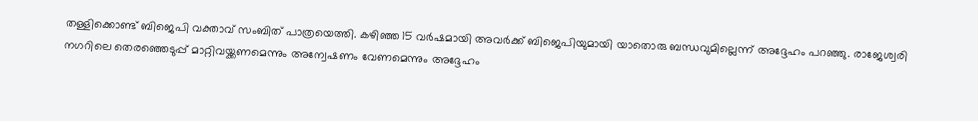തള്ളിക്കൊണ്ട് ബിജെപി വക്താവ് സംബിത് പാത്രയെത്തി. കഴിഞ്ഞ 15 വര്‍ഷമായി അവര്‍ക്ക് ബിജെപിയുമായി യാതൊരു ബന്ധവുമില്ലെന്ന് അദ്ദേഹം പറഞ്ഞു. രാജേശ്വരി നഗറിലെ തെരഞ്ഞെടുപ്പ് മാറ്റിവയ്ക്കണമെന്നും അന്വേഷണം വേണമെന്നും അദ്ദേഹം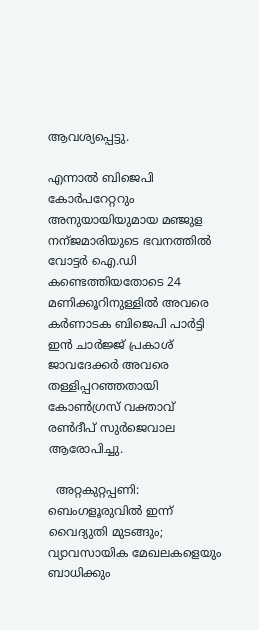ആവശ്യപ്പെട്ടു.

എന്നാല്‍ ബിജെപി കോർപറേറ്ററും അനുയായിയുമായ മഞ്ജുള നന്ജമാരിയുടെ ഭവനത്തില്‍ വോട്ടര്‍ ഐ.ഡി കണ്ടെത്തിയതോടെ 24 മണിക്കൂറിനുള്ളില്‍ അവരെ കര്‍ണാടക ബിജെപി പാര്‍ട്ടി ഇൻ ചാർജ്ജ് പ്രകാശ് ജാവദേക്കര്‍ അവരെ തള്ളിപ്പറഞ്ഞതായി കോണ്‍ഗ്രസ്‌ വക്താവ് രണ്‍ദീപ് സുര്‍ജെവാല ആരോപിച്ചു.

  അറ്റകുറ്റപ്പണി: ബെംഗളൂരുവിൽ ഇന്ന് വൈദ്യുതി മുടങ്ങും; വ്യാവസായിക മേഖലകളെയും ബാധിക്കും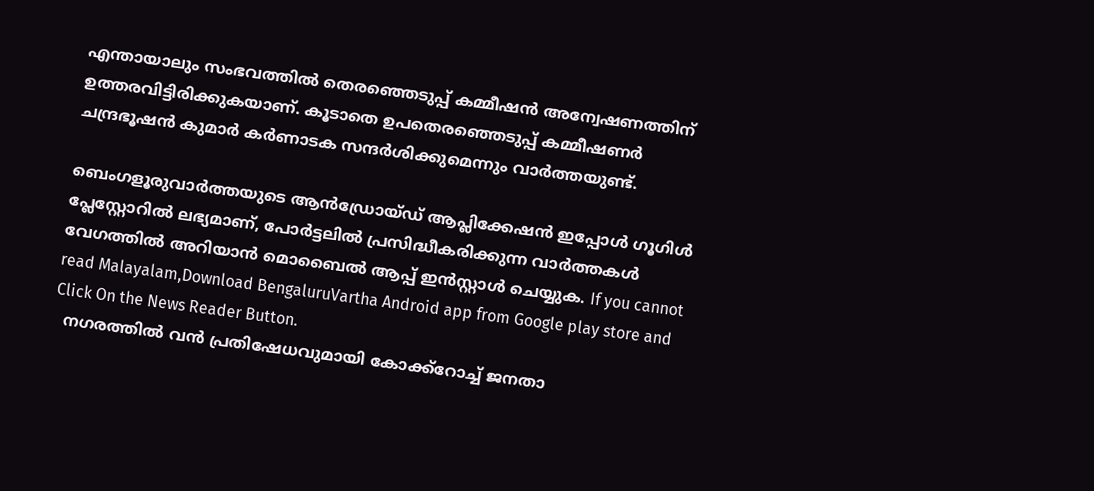എന്തായാലും സംഭവത്തില്‍ തെരഞ്ഞെടുപ്പ് കമ്മീഷന്‍ അന്വേഷണത്തിന് ഉത്തരവിട്ടിരിക്കുകയാണ്. കൂടാതെ ഉപതെരഞ്ഞെടുപ്പ് കമ്മീഷണർ ചന്ദ്രഭൂഷന്‍ കുമാർ കർണാടക സന്ദര്‍ശിക്കുമെന്നും വാര്‍ത്തയുണ്ട്.

ബെംഗളൂരുവാർത്തയുടെ ആൻഡ്രോയ്ഡ് ആപ്ലിക്കേഷൻ ഇപ്പോൾ ഗൂഗിൾ പ്ലേസ്റ്റോറിൽ ലഭ്യമാണ്, പോർട്ടലിൽ പ്രസിദ്ധീകരിക്കുന്ന വാർത്തകൾ വേഗത്തിൽ അറിയാൻ മൊബൈൽ ആപ്പ് ഇൻസ്റ്റാൾ ചെയ്യുക. If you cannot read Malayalam,Download BengaluruVartha Android app from Google play store and Click On the News Reader Button.
  നഗരത്തിൽ വൻ പ്രതിഷേധവുമായി കോക്ക്റോച്ച് ജനതാ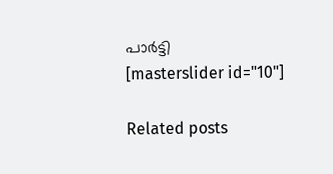പാർട്ടി
[masterslider id="10"]

Related posts